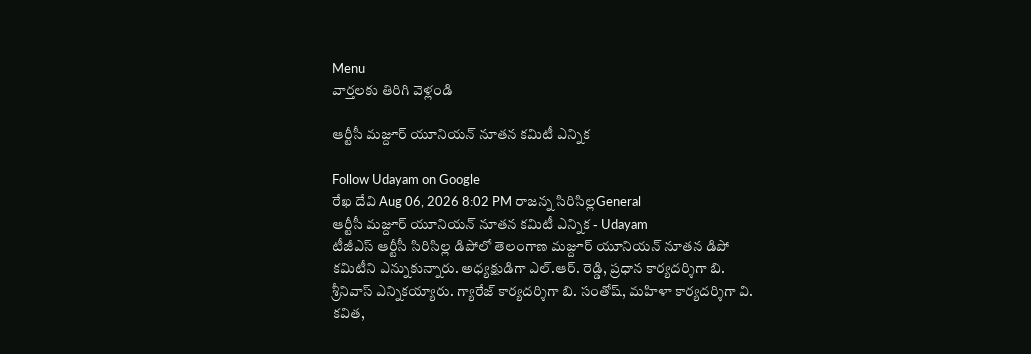Menu
వార్తలకు తిరిగి వెళ్లండి

ఆర్టీసీ మజ్దూర్ యూనియన్ నూతన కమిటీ ఎన్నిక

Follow Udayam on Google
రేఖ దేవి Aug 06, 2026 8:02 PM రాజన్న సిరిసిల్లGeneral
ఆర్టీసీ మజ్దూర్ యూనియన్ నూతన కమిటీ ఎన్నిక - Udayam
టీజీఎస్ ఆర్టీసీ సిరిసిల్ల డిపోలో తెలంగాణ మజ్దూర్ యూనియన్ నూతన డిపో కమిటీని ఎన్నుకున్నారు. అధ్యక్షుడిగా ఎల్.ఆర్. రెడ్డి, ప్రధాన కార్యదర్శిగా బి. శ్రీనివాస్ ఎన్నికయ్యారు. గ్యారేజ్ కార్యదర్శిగా బి. సంతోష్, మహిళా కార్యదర్శిగా వి. కవిత,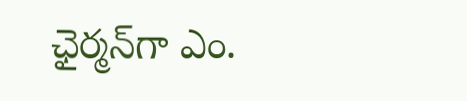ఛైర్మన్‌గా ఎం.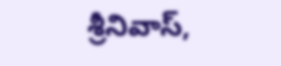శ్రీనివాస్,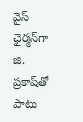వైస్ ఛైర్మన్‌గా జి. ప్రకాష్‌తో పాటు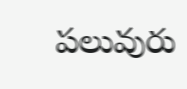పలువురు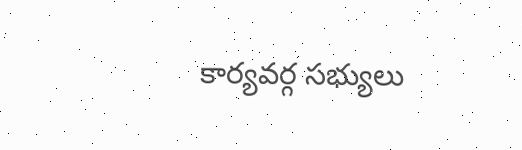కార్యవర్గ సభ్యులు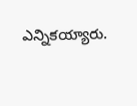ఎన్నికయ్యారు.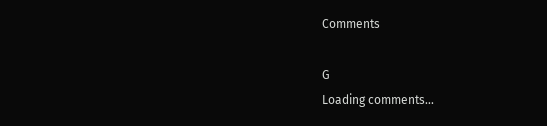Comments

G
Loading comments...